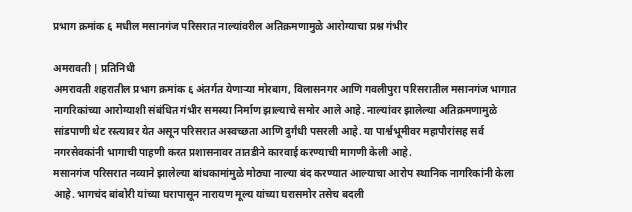प्रभाग क्रमांक ६ मधील मसानगंज परिसरात नाल्यांवरील अतिक्रमणामुळे आरोग्याचा प्रश्न गंभीर

अमरावती | प्रतिनिधी
अमरावती शहरातील प्रभाग क्रमांक ६ अंतर्गत येणाऱ्या मोरबाग, विलासनगर आणि गवलीपुरा परिसरातील मसानगंज भागात नागरिकांच्या आरोग्याशी संबंधित गंभीर समस्या निर्माण झाल्याचे समोर आले आहे. नाल्यांवर झालेल्या अतिक्रमणामुळे सांडपाणी थेट रस्त्यावर येत असून परिसरात अस्वच्छता आणि दुर्गंधी पसरली आहे. या पार्श्वभूमीवर महापौरांसह सर्व नगरसेवकांनी भागाची पाहणी करत प्रशासनावर तातडीने कारवाई करण्याची मागणी केली आहे.
मसानगंज परिसरात नव्याने झालेल्या बांधकामांमुळे मोठ्या नाल्या बंद करण्यात आल्याचा आरोप स्थानिक नागरिकांनी केला आहे. भागचंद बांबोरी यांच्या घरापासून नारायण मूल्य यांच्या घरासमोर तसेच बदली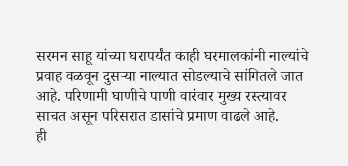सरमन साहू यांच्या घरापर्यंत काही घरमालकांनी नाल्यांचे प्रवाह वळवून दुसऱ्या नाल्यात सोडल्याचे सांगितले जात आहे. परिणामी घाणीचे पाणी वारंवार मुख्य रस्त्यावर साचत असून परिसरात डासांचे प्रमाण वाढले आहे.
ही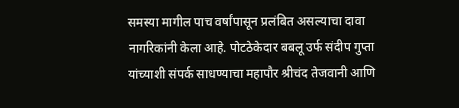समस्या मागील पाच वर्षांपासून प्रलंबित असल्याचा दावा नागरिकांनी केला आहे. पोटठेकेदार बबलू उर्फ संदीप गुप्ता यांच्याशी संपर्क साधण्याचा महापौर श्रीचंद तेजवानी आणि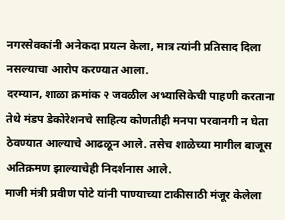नगरसेवकांनी अनेकदा प्रयत्न केला, मात्र त्यांनी प्रतिसाद दिला नसल्याचा आरोप करण्यात आला.
दरम्यान, शाळा क्रमांक २ जवळील अभ्यासिकेची पाहणी करताना तेथे मंडप डेकोरेशनचे साहित्य कोणतीही मनपा परवानगी न घेता ठेवण्यात आल्याचे आढळून आले. तसेच शाळेच्या मागील बाजूस अतिक्रमण झाल्याचेही निदर्शनास आले.
माजी मंत्री प्रवीण पोटे यांनी पाण्याच्या टाकीसाठी मंजूर केलेला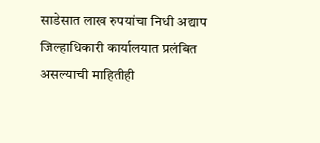साडेसात लाख रुपयांचा निधी अद्याप जिल्हाधिकारी कार्यालयात प्रलंबित असल्याची माहितीही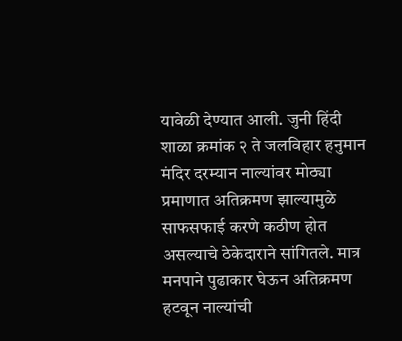यावेळी देण्यात आली. जुनी हिंदी शाळा क्रमांक २ ते जलविहार हनुमान मंदिर दरम्यान नाल्यांवर मोठ्या प्रमाणात अतिक्रमण झाल्यामुळे साफसफाई करणे कठीण होत असल्याचे ठेकेदाराने सांगितले. मात्र मनपाने पुढाकार घेऊन अतिक्रमण हटवून नाल्यांची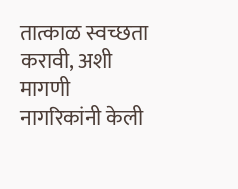तात्काळ स्वच्छता करावी, अशी मागणी नागरिकांनी केली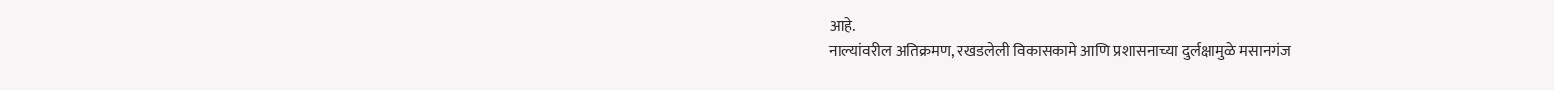आहे.
नाल्यांवरील अतिक्रमण, रखडलेली विकासकामे आणि प्रशासनाच्या दुर्लक्षामुळे मसानगंज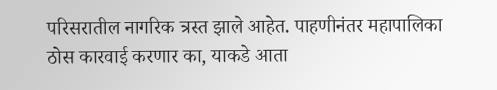परिसरातील नागरिक त्रस्त झाले आहेत. पाहणीनंतर महापालिका ठोस कारवाई करणार का, याकडे आता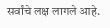सर्वांचे लक्ष लागले आहे.